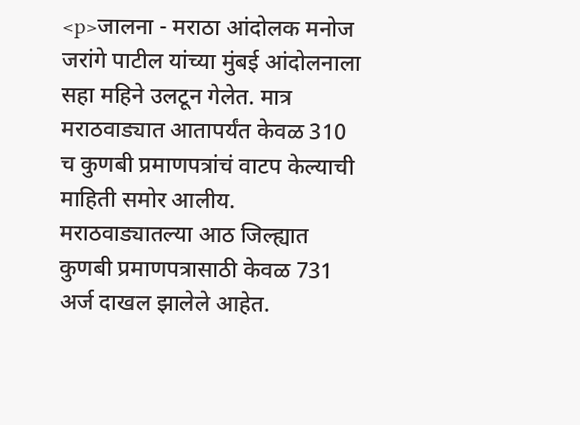<p>जालना - मराठा आंदोलक मनोज जरांगे पाटील यांच्या मुंबई आंदोलनाला सहा महिने उलटून गेलेत. मात्र मराठवाड्यात आतापर्यंत केवळ 310 च कुणबी प्रमाणपत्रांचं वाटप केल्याची माहिती समोर आलीय. मराठवाड्यातल्या आठ जिल्ह्यात कुणबी प्रमाणपत्रासाठी केवळ 731 अर्ज दाखल झालेले आहेत.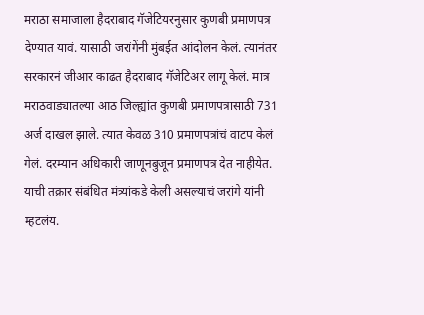मराठा समाजाला हैदराबाद गॅजेटियरनुसार कुणबी प्रमाणपत्र देण्यात यावं. यासाठी जरांगेंनी मुंबईत आंदोलन केलं. त्यानंतर सरकारनं जीआर काढत हैदराबाद गॅजेटिअर लागू केलं. मात्र मराठवाड्यातल्या आठ जिल्ह्यांत कुणबी प्रमाणपत्रासाठी 731 अर्ज दाखल झाले. त्यात केवळ 310 प्रमाणपत्रांचं वाटप केलं गेलं. दरम्यान अधिकारी जाणूनबुजून प्रमाणपत्र देत नाहीयेत. याची तक्रार संबंधित मंत्र्यांकडे केली असल्याचं जरांगे यांनी म्हटलंय.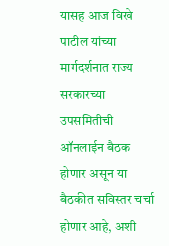यासह आज विखे पाटील यांच्या मार्गदर्शनात राज्य सरकारच्या उपसमितीची ऑनलाईन बैठक होणार असून या बैठकीत सविस्तर चर्चा होणार आहे, अशी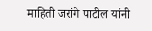माहिती जरांगे पाटील यांनी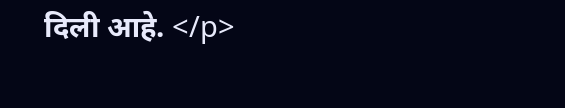दिली आहे. </p>